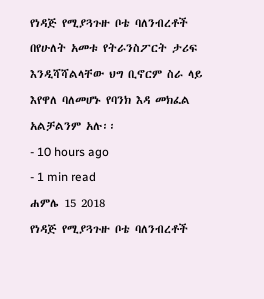የነዳጅ የሚያጓጉዙ ቦቴ ባለንብረቶች በየሁለት አመቱ የትራንስፖርት ታሪፍ እንዲሻሻልላቸው ህግ ቢኖርም ስራ ላይ እየዋለ ባለመሆኑ የባንክ እዳ መክፈል አልቻልንም አሉ፡፡
- 10 hours ago
- 1 min read
ሐምሌ 15 2018
የነዳጅ የሚያጓጉዙ ቦቴ ባለንብረቶች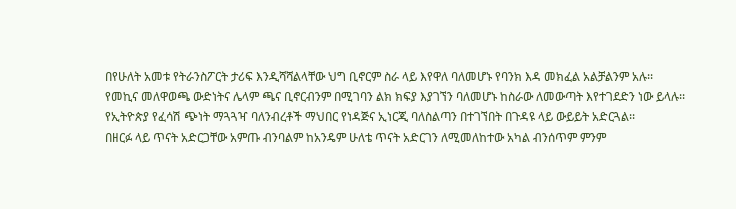በየሁለት አመቱ የትራንስፖርት ታሪፍ እንዲሻሻልላቸው ህግ ቢኖርም ስራ ላይ እየዋለ ባለመሆኑ የባንክ እዳ መክፈል አልቻልንም አሉ፡፡
የመኪና መለዋወጫ ውድነትና ሌላም ጫና ቢኖርብንም በሚገባን ልክ ክፍያ እያገኘን ባለመሆኑ ከስራው ለመውጣት እየተገደድን ነው ይላሉ፡፡
የኢትዮጵያ የፈሳሽ ጭነት ማጓጓዣ ባለንብረቶች ማህበር የነዳጅና ኢነርጂ ባለስልጣን በተገኘበት በጉዳዩ ላይ ውይይት አድርጓል፡፡
በዘርፉ ላይ ጥናት አድርጋቸው አምጡ ብንባልም ከአንዴም ሁለቴ ጥናት አድርገን ለሚመለከተው አካል ብንሰጥም ምንም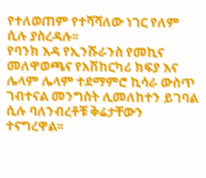የተለወጠም የተሻሻለው ነገር የለም ሲሉ ያስረዳሉ፡፡
የባንክ እዳ የኢንሹራንስ የመኪና መለዋወጫና የአሽከርካሪ ክፍያ እና ሌላም ሌላም ተደማምሮ ኪሳራ ውስጥ ገብተናል መንግስት ሊመለከተን ይገባል ሲሉ ባለንብረቶቹ ቅሬታቸውን ተናግረዋል፡፡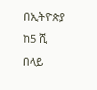በኢትዮጵያ ከ5 ሺ በላይ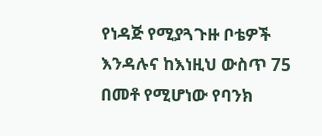የነዳጅ የሚያጓጉዙ ቦቴዎች እንዳሉና ከእነዚህ ውስጥ 75 በመቶ የሚሆነው የባንክ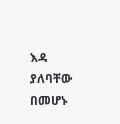እዳ ያለባቸው በመሆኑ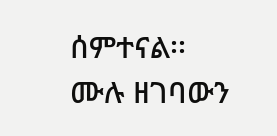ሰምተናል፡፡
ሙሉ ዘገባውን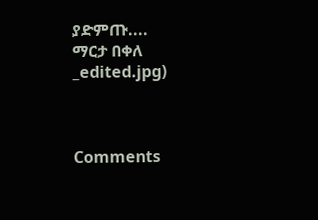ያድምጡ....
ማርታ በቀለ
_edited.jpg)



Comments